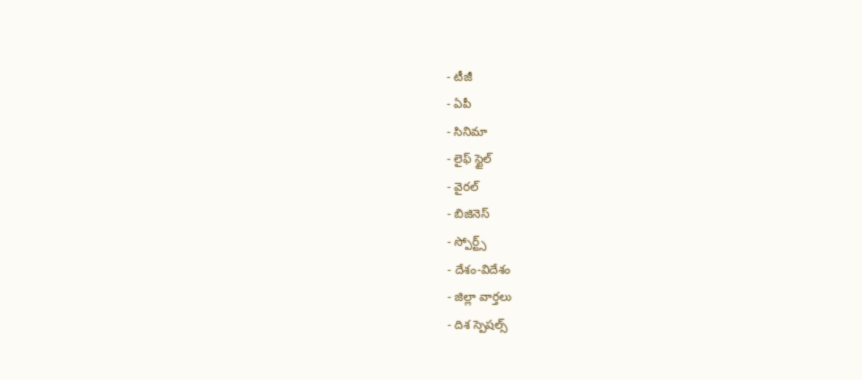- టీజీ
- ఏపీ
- సినిమా
- లైఫ్ స్టైల్
- వైరల్
- బిజినెస్
- స్పోర్ట్స్
- దేశం-విదేశం
- జిల్లా వార్తలు
- దిశ స్పెషల్స్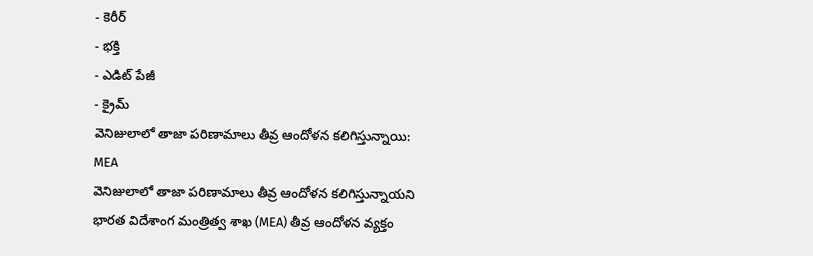- కెరీర్
- భక్తి
- ఎడిట్ పేజీ
- క్రైమ్
వెనిజులాలో తాజా పరిణామాలు తీవ్ర ఆందోళన కలిగిస్తున్నాయి: MEA
వెనిజులాలో తాజా పరిణామాలు తీవ్ర ఆందోళన కలిగిస్తున్నాయని భారత విదేశాంగ మంత్రిత్వ శాఖ (MEA) తీవ్ర ఆందోళన వ్యక్తం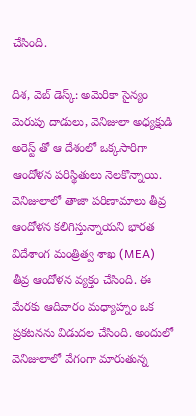చేసింది.

దిశ, వెబ్ డెస్క్: అమెరికా సైన్యం మెరుపు దాడులు, వెనిజులా అధ్యక్షుడి అరెస్ట్ తో ఆ దేశంలో ఒక్కసారిగా ఆందోళన పరిస్థితులు నెలకొన్నాయి. వెనిజులాలో తాజా పరిణామాలు తీవ్ర ఆందోళన కలిగిస్తున్నాయని భారత విదేశాంగ మంత్రిత్వ శాఖ (MEA) తీవ్ర ఆందోళన వ్యక్తం చేసింది. ఈ మేరకు ఆదివారం మధ్యాహ్నం ఒక ప్రకటనను విడుదల చేసింది. అందులో వెనిజులాలో వేగంగా మారుతున్న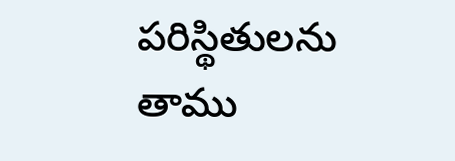పరిస్థితులను తాము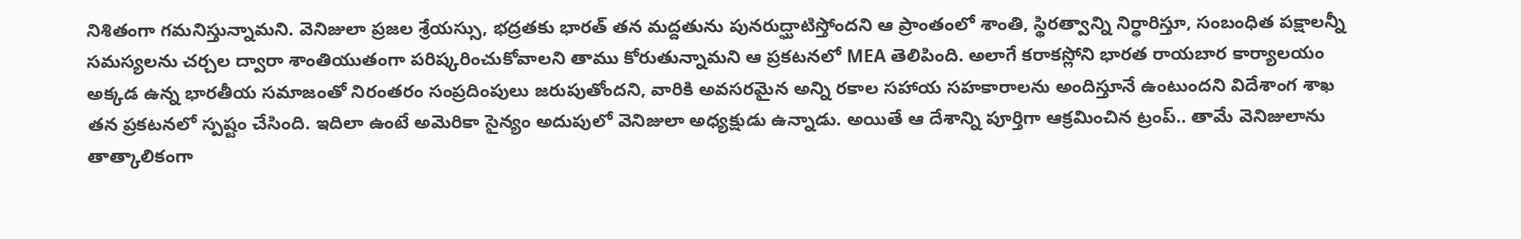నిశితంగా గమనిస్తున్నామని. వెనిజులా ప్రజల శ్రేయస్సు, భద్రతకు భారత్ తన మద్దతును పునరుద్ఘాటిస్తోందని ఆ ప్రాంతంలో శాంతి, స్థిరత్వాన్ని నిర్ధారిస్తూ, సంబంధిత పక్షాలన్నీ సమస్యలను చర్చల ద్వారా శాంతియుతంగా పరిష్కరించుకోవాలని తాము కోరుతున్నామని ఆ ప్రకటనలో MEA తెలిపింది. అలాగే కరాకస్లోని భారత రాయబార కార్యాలయం అక్కడ ఉన్న భారతీయ సమాజంతో నిరంతరం సంప్రదింపులు జరుపుతోందని, వారికి అవసరమైన అన్ని రకాల సహాయ సహకారాలను అందిస్తూనే ఉంటుందని విదేశాంగ శాఖ తన ప్రకటనలో స్పష్టం చేసింది. ఇదిలా ఉంటే అమెరికా సైన్యం అదుపులో వెనిజులా అధ్యక్షుడు ఉన్నాడు. అయితే ఆ దేశాన్ని పూర్తిగా ఆక్రమించిన ట్రంప్.. తామే వెనిజులాను తాత్కాలికంగా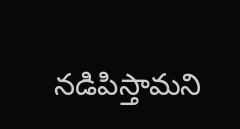నడిపిస్తామని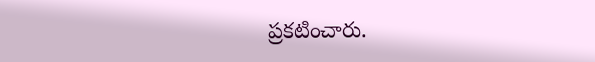ప్రకటించారు.